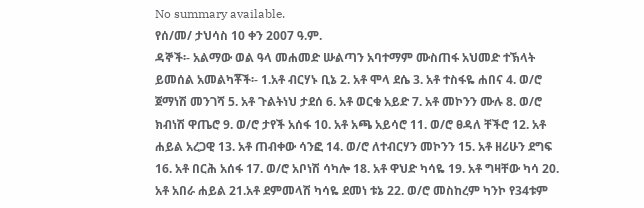No summary available.
የሰ/መ/ ታህሳስ 10 ቀን 2007 ዓ.ም.
ዳኞች፡- አልማው ወል ዓላ መሐመድ ሡልጣን አባተማም ሙስጠፋ አህመድ ተኽላት ይመሰል አመልካቾች፡- 1.አቶ ብርሃኑ ቢኔ 2. አቶ ሞላ ደሴ 3. አቶ ተስፋዬ ሐበና 4. ወ/ሮ ጀማነሽ መንገሻ 5. አቶ ጉልትነህ ታደሰ 6. አቶ ወርቁ አይድ 7. አቶ መኮንን ሙሉ 8. ወ/ሮ ክብነሽ ዋጤሮ 9. ወ/ሮ ታየች አሰፋ 10. አቶ አጫ አይሳሮ 11. ወ/ሮ ፀዳለ ቸችሮ 12. አቶ ሐይል አረጋዊ 13. አቶ ጠብቀው ሳንፎ 14. ወ/ሮ ለተብርሃን መኮንን 15. አቶ ዘሪሁን ደግፍ 16. አቶ በርሕ አሰፋ 17. ወ/ሮ አቦነሽ ሳካሎ 18. አቶ ዋህድ ካሳዬ 19. አቶ ግዛቸው ካሳ 20. አቶ አበራ ሐይል 21.አቶ ደምመላሽ ካሳዬ ደመነ ቱኔ 22. ወ/ሮ መስከረም ካንኮ የ34ቱም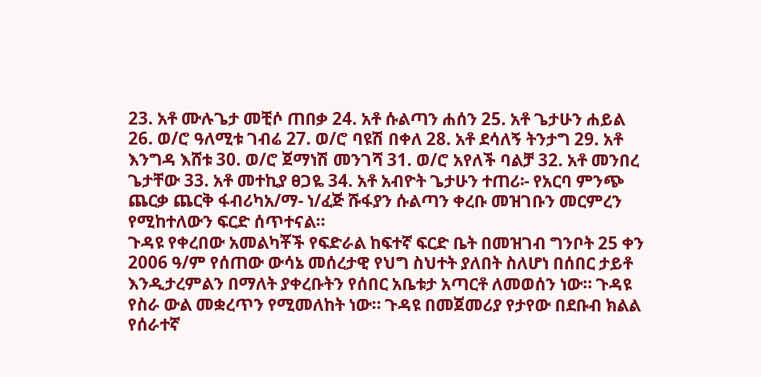23. አቶ ሙሉጌታ መቺሶ ጠበቃ 24. አቶ ሱልጣን ሐሰን 25. አቶ ጌታሁን ሐይል 26. ወ/ሮ ዓለሚቱ ገብሬ 27. ወ/ሮ ባዩሽ በቀለ 28. አቶ ደሳለኝ ትንታግ 29. አቶ እንግዳ እሸቱ 30. ወ/ሮ ጀማነሽ መንገሻ 31. ወ/ሮ አየለች ባልቻ 32. አቶ መንበረ ጌታቸው 33. አቶ መተኪያ ፀጋዬ 34. አቶ አብዮት ጌታሁን ተጠሪ፡- የአርባ ምንጭ ጨርቃ ጨርቅ ፋብሪካአ/ማ- ነ/ፈጅ ሹፋያን ሱልጣን ቀረቡ መዝገቡን መርምረን የሚከተለውን ፍርድ ሰጥተናል።
ጉዳዩ የቀረበው አመልካቾች የፍድራል ከፍተኛ ፍርድ ቤት በመዝገብ ግንቦት 25 ቀን 2006 ዓ/ም የሰጠው ውሳኔ መሰረታዊ የህግ ስህተት ያለበት ስለሆነ በሰበር ታይቶ እንዲታረምልን በማለት ያቀረቡትን የሰበር አቤቱታ አጣርቶ ለመወሰን ነው። ጉዳዩ የስራ ውል መቋረጥን የሚመለከት ነው። ጉዳዩ በመጀመሪያ የታየው በደቡብ ክልል የሰራተኛ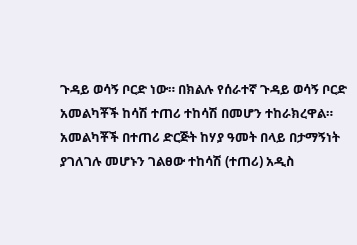ጉዳይ ወሳኝ ቦርድ ነው። በክልሉ የሰራተኛ ጉዳይ ወሳኝ ቦርድ አመልካቾች ከሳሽ ተጠሪ ተከሳሽ በመሆን ተከራክረዋል።
አመልካቾች በተጠሪ ድርጅት ከሃያ ዓመት በላይ በታማኝነት ያገለገሉ መሆኑን ገልፀው ተከሳሽ (ተጠሪ) አዲስ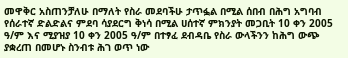መዋቅር አስጠንቻለሁ በማለት የስራ መደባችሁ ታጥፏል በሚል ሰበብ በሕግ አግባብ የሰራተኛ ድልድልና ምደባ ሳያደርግ ቅነሳ በሚል ሀሰተኛ ምክንያት መጋቢት 10 ቀን 2005 ዓ/ም እና ሚያዝያ 10 ቀን 2005 ዓ/ም በተፃፈ ደብዳቤ የስራ ውላችንን ከሕግ ውጭ ያቋረጠ በመሆኑ ስንብቱ ሕገ ወጥ ነው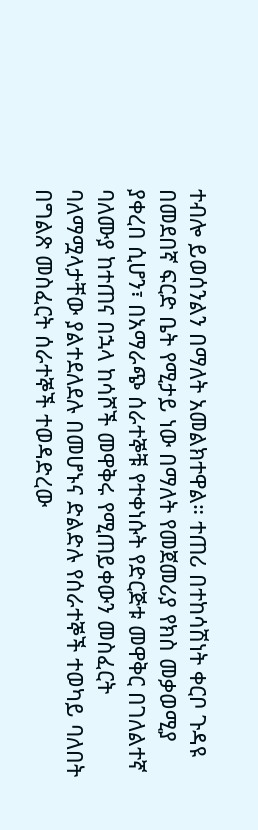ተብሎ ይወሰንልን በማለት አመልክተዋል። ተጠሪ በተከሳሽነት ቀርቦ ጉዳዩ በመደበኛ ፍርድ ቤት የሚታይ ነው በማለት የመጀመሪያ የክስ መቃወሚያ ያቀረበ ሲሆን፣ በአማራጭ ሰራተኞቹ የተቀነሱት የድርጅቱ መዋቅር በገለልተኛ ባለሙያ ከተጠና በኋላ ከሳሾች መዋቅሩ የሚጠይቀውን መስፈርት ባለማሟላታቸው ያልተደለደሉ በመሆኑና ድልድሉ የሰራተኞች ተወካይ ባለበት በግልጽ መስፈርት ሰራተኞች ተወዳድረው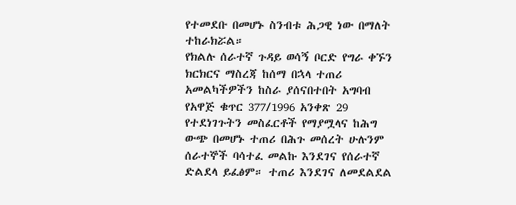የተመደቡ በመሆኑ ስንብቱ ሕጋዊ ነው በማለት ተከራክሯል።
የክልሉ ሰራተኛ ጉዳይ ወሳኝ ቦርድ የግራ ቀኙን ክርክርና ማስረጃ ከሰማ በኋላ ተጠሪ አመልካችዎችን ከስራ ያሰናበተበት አግባብ የአዋጅ ቁጥር 377/1996 አንቀጽ 29 የተደነገጉትን መስፈርቶች የማያሟላና ከሕግ ውጭ በመሆኑ ተጠሪ በሕጉ መሰረት ሁሉንም ሰራተኞች ባሳተፈ መልኩ እንደገና የሰራተኛ ድልደላ ይፈፅም። ተጠሪ እንደገና ለመደልደል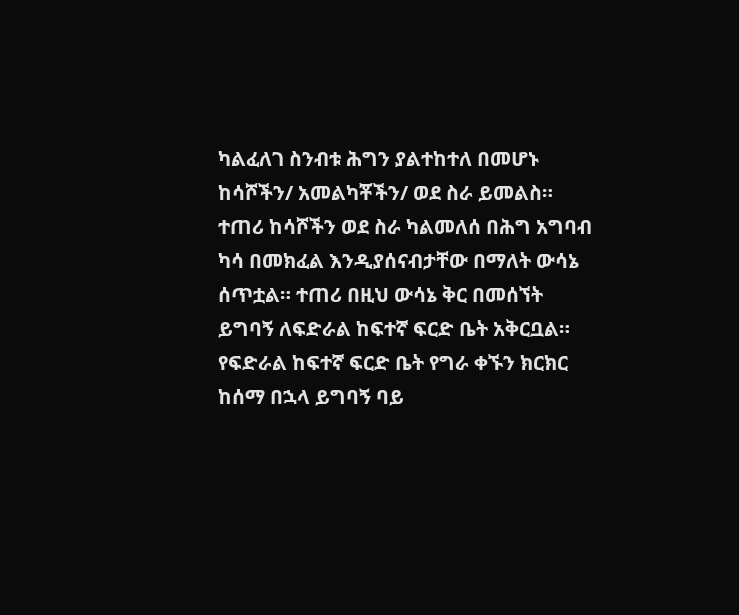ካልፈለገ ስንብቱ ሕግን ያልተከተለ በመሆኑ ከሳሾችን/ አመልካቾችን/ ወደ ስራ ይመልስ።
ተጠሪ ከሳሾችን ወደ ስራ ካልመለሰ በሕግ አግባብ ካሳ በመክፈል እንዲያሰናብታቸው በማለት ውሳኔ ሰጥቷል። ተጠሪ በዚህ ውሳኔ ቅር በመሰኘት ይግባኝ ለፍድራል ከፍተኛ ፍርድ ቤት አቅርቧል። የፍድራል ከፍተኛ ፍርድ ቤት የግራ ቀኙን ክርክር ከሰማ በኋላ ይግባኝ ባይ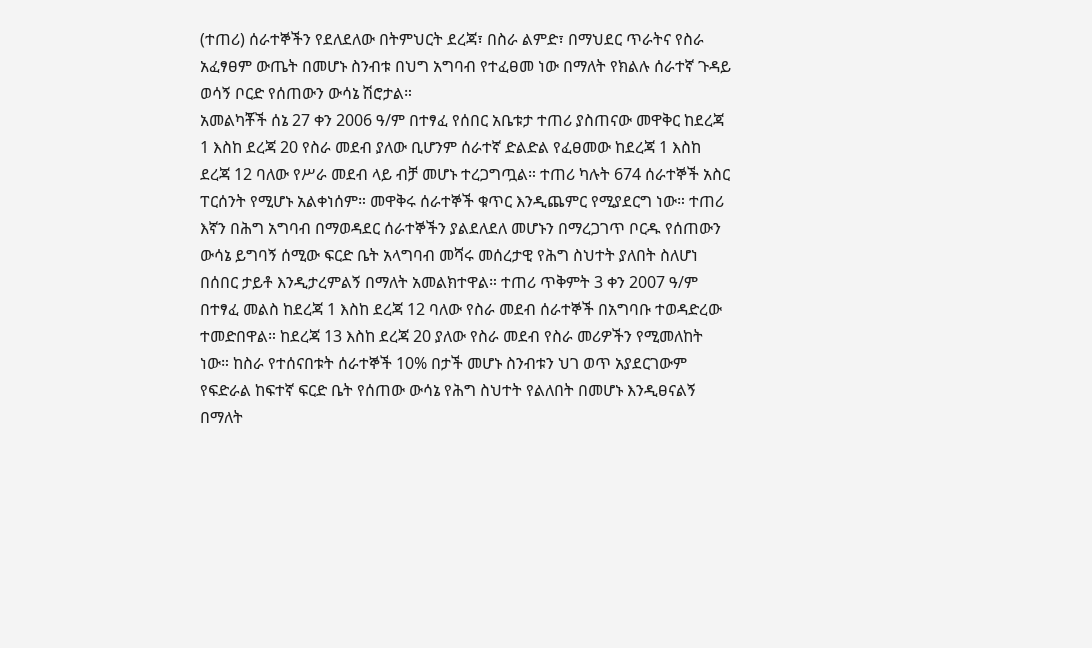(ተጠሪ) ሰራተኞችን የደለደለው በትምህርት ደረጃ፣ በስራ ልምድ፣ በማህደር ጥራትና የስራ አፈፃፀም ውጤት በመሆኑ ስንብቱ በህግ አግባብ የተፈፀመ ነው በማለት የክልሉ ሰራተኛ ጉዳይ ወሳኝ ቦርድ የሰጠውን ውሳኔ ሽሮታል።
አመልካቾች ሰኔ 27 ቀን 2006 ዓ/ም በተፃፈ የሰበር አቤቱታ ተጠሪ ያስጠናው መዋቅር ከደረጃ 1 እስከ ደረጃ 20 የስራ መደብ ያለው ቢሆንም ሰራተኛ ድልድል የፈፀመው ከደረጃ 1 እስከ ደረጃ 12 ባለው የሥራ መደብ ላይ ብቻ መሆኑ ተረጋግጧል። ተጠሪ ካሉት 674 ሰራተኞች አስር ፐርሰንት የሚሆኑ አልቀነሰም። መዋቅሩ ሰራተኞች ቁጥር እንዲጨምር የሚያደርግ ነው። ተጠሪ እኛን በሕግ አግባብ በማወዳደር ሰራተኞችን ያልደለደለ መሆኑን በማረጋገጥ ቦርዱ የሰጠውን ውሳኔ ይግባኝ ሰሚው ፍርድ ቤት አላግባብ መሻሩ መሰረታዊ የሕግ ስህተት ያለበት ስለሆነ በሰበር ታይቶ እንዲታረምልኝ በማለት አመልክተዋል። ተጠሪ ጥቅምት 3 ቀን 2007 ዓ/ም በተፃፈ መልስ ከደረጃ 1 እስከ ደረጃ 12 ባለው የስራ መደብ ሰራተኞች በአግባቡ ተወዳድረው ተመድበዋል። ከደረጃ 13 እስከ ደረጃ 20 ያለው የስራ መደብ የስራ መሪዎችን የሚመለከት ነው። ከስራ የተሰናበቱት ሰራተኞች 10% በታች መሆኑ ስንብቱን ህገ ወጥ አያደርገውም የፍድራል ከፍተኛ ፍርድ ቤት የሰጠው ውሳኔ የሕግ ስህተት የልለበት በመሆኑ እንዲፀናልኝ በማለት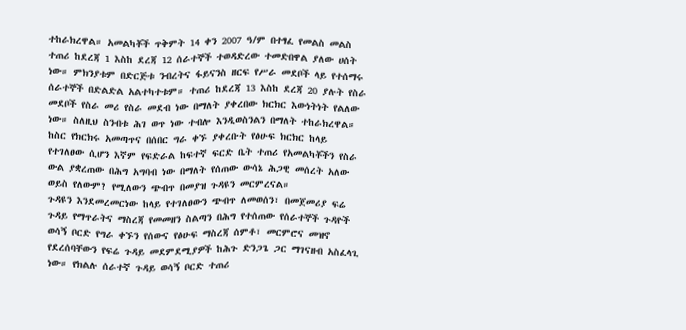ተከራክረዋል። አመልካቾች ጥቅምት 14 ቀን 2007 ዓ/ም በተፃፈ የመልስ መልስ ተጠሪ ከደረጃ 1 እስከ ደረጃ 12 ሰራተኞች ተወዳድረው ተመድበዋል ያለው ሀሰት ነው። ምክንያቱም በድርጅቱ ንብረትና ፋይናንስ ዘርፍ የሥራ መደቦች ላይ የተሰማሩ ሰራተኞች በድልድል አልተካተቱም። ተጠሪ ከደረጃ 13 እስከ ደረጃ 20 ያሉት የስራ መደቦች የስራ መሪ የስራ መደብ ነው በማለት ያቀረበው ክርክር እውነትነት የልለው ነው። ስለዚህ ስንብቱ ሕገ ወጥ ነው ተብሎ እንዲወስንልን በማለት ተከራክረዋል።
ከስር የክርክሩ አመጣጥና በሰበር ግራ ቀኙ ያቀረቡት የፅሁፍ ክርክር ከላይ የተገለፀው ሲሆን እኛም የፍድራል ከፍተኛ ፍርድ ቤት ተጠሪ የአመልካቾችን የስራ ውል ያቋረጠው በሕግ አግባብ ነው በማለት የሰጠው ውሳኔ ሕጋዊ መሰረት አለው ወይስ የለውም? የሚለውን ጭብጥ በመያዝ ጉዳዩን መርምረናል።
ጉዳዩን እንደመረመርነው ከላይ የተገለፀውን ጭብጥ ለመወሰን፣ በመጀመሪያ ፍሬ ጉዳይ የማጥራትና ማስረጃ የመመዘን ስልጣን በሕግ የተሰጠው የሰራተኞች ጉዳዮች ወሳኝ ቦርድ የግራ ቀኙን የሰውና የፅሁፍ ማስረጃ ሰምቶ፣ መርምሮና መዝኖ የደረሰባቸውን የፍሬ ጉዳይ መደምደሚያዎች ከሕጉ ድንጋጌ ጋር ማገናዘብ አስፈላጊ ነው። የክልሉ ሰራተኛ ጉዳይ ወሳኝ ቦርድ ተጠሪ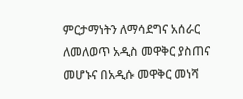ምርታማነትን ለማሳደግና አሰራር ለመለወጥ አዲስ መዋቅር ያስጠና መሆኑና በአዲሱ መዋቅር መነሻ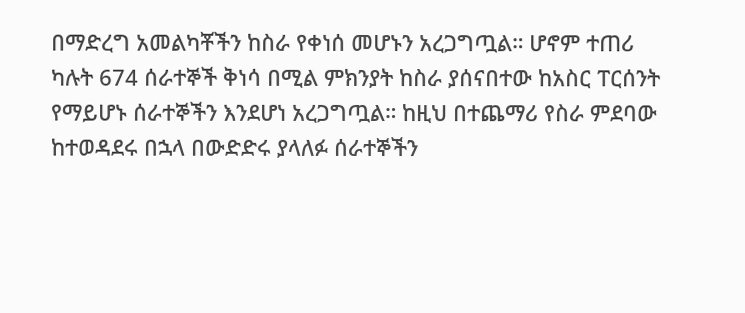በማድረግ አመልካቾችን ከስራ የቀነሰ መሆኑን አረጋግጧል። ሆኖም ተጠሪ ካሉት 674 ሰራተኞች ቅነሳ በሚል ምክንያት ከስራ ያሰናበተው ከአስር ፐርሰንት የማይሆኑ ሰራተኞችን እንደሆነ አረጋግጧል። ከዚህ በተጨማሪ የስራ ምደባው ከተወዳደሩ በኋላ በውድድሩ ያላለፉ ሰራተኞችን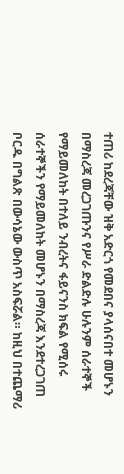ተጠሪ ከደረጃቸው ዝቅ አድርጎ የመደበና ያላሰናበተ መሆኑን በማስረጃ መረጋገጡንና የሥራ ድልድሉ ሁሉንም ሰራተኞች የማይመለከት በተለይ ንብረትና ፋይናንስ ክፍል የሚሰሩ ሰራተኞችን የማይመለከት መሆኑን በማስረጃ እንደተረጋገጠ ቦርዱ በግልጽ በውሳኔው ውስጥ አስፍሯል። ከዚህ በተጨማሪ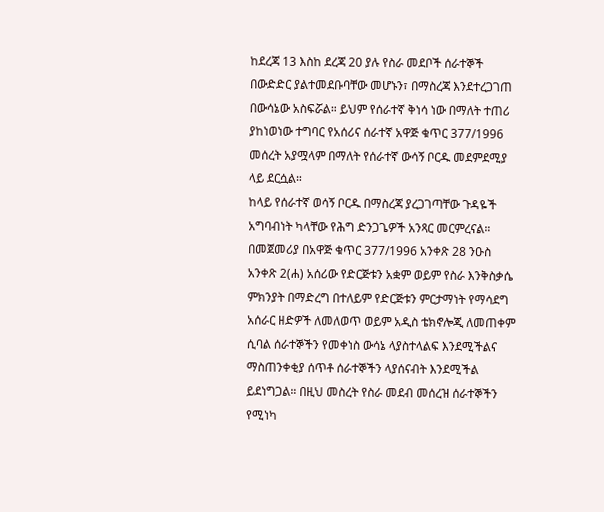ከደረጃ 13 እስከ ደረጃ 20 ያሉ የስራ መደቦች ሰራተኞች በውድድር ያልተመደቡባቸው መሆኑን፣ በማስረጃ እንደተረጋገጠ በውሳኔው አስፍሯል። ይህም የሰራተኛ ቅነሳ ነው በማለት ተጠሪ ያከነወነው ተግባር የአሰሪና ሰራተኛ አዋጅ ቁጥር 377/1996 መሰረት አያሟላም በማለት የሰራተኛ ውሳኝ ቦርዱ መደምደሚያ ላይ ደርሷል።
ከላይ የሰራተኛ ወሳኝ ቦርዱ በማስረጃ ያረጋገጣቸው ጉዳዬች አግባብነት ካላቸው የሕግ ድንጋጌዎች አንጻር መርምረናል። በመጀመሪያ በአዋጅ ቁጥር 377/1996 አንቀጽ 28 ንዑስ አንቀጽ 2(ሐ) አሰሪው የድርጅቱን አቋም ወይም የስራ እንቅስቃሴ ምክንያት በማድረግ በተለይም የድርጅቱን ምርታማነት የማሳደግ አሰራር ዘድዎች ለመለወጥ ወይም አዲስ ቴክኖሎጂ ለመጠቀም ሲባል ሰራተኞችን የመቀነስ ውሳኔ ላያስተላልፍ እንደሚችልና ማስጠንቀቂያ ሰጥቶ ሰራተኞችን ላያሰናብት እንደሚችል ይደነግጋል። በዚህ መስረት የስራ መደብ መሰረዝ ሰራተኞችን የሚነካ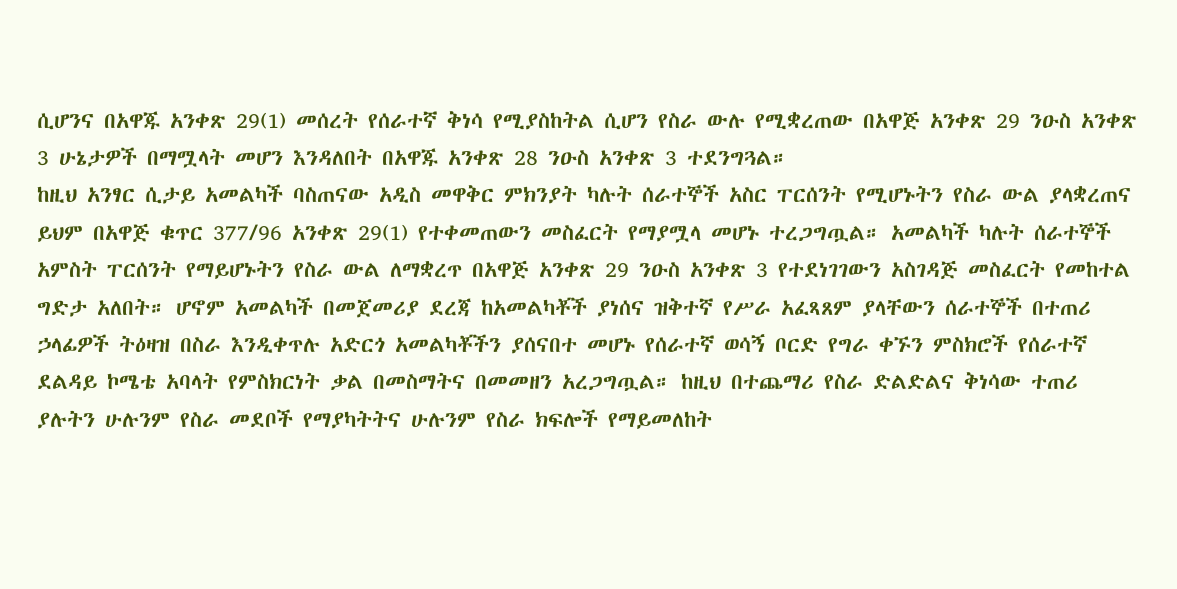ሲሆንና በአዋጁ አንቀጽ 29(1) መሰረት የሰራተኛ ቅነሳ የሚያስከትል ሲሆን የስራ ውሉ የሚቋረጠው በአዋጅ አንቀጽ 29 ንዑስ አንቀጽ 3 ሁኔታዎች በማሟላት መሆን እንዳለበት በአዋጁ አንቀጽ 28 ንዑስ አንቀጽ 3 ተደንግጓል።
ከዚህ አንፃር ሲታይ አመልካች ባስጠናው አዲስ መዋቅር ምክንያት ካሉት ሰራተኞች አስር ፐርሰንት የሚሆኑትን የስራ ውል ያላቋረጠና ይህም በአዋጅ ቁጥር 377/96 አንቀጽ 29(1) የተቀመጠውን መስፈርት የማያሟላ መሆኑ ተረጋግጧል። አመልካች ካሉት ሰራተኞች አምስት ፐርሰንት የማይሆኑትን የስራ ውል ለማቋረጥ በአዋጅ አንቀጽ 29 ንዑስ አንቀጽ 3 የተደነገገውን አስገዳጅ መስፈርት የመከተል ግድታ አለበት። ሆኖም አመልካች በመጀመሪያ ደረጃ ከአመልካቾች ያነሰና ዝቅተኛ የሥራ አፈጻጸም ያላቸውን ሰራተኞች በተጠሪ ኃላፊዎች ትዕዛዝ በስራ እንዲቀጥሉ አድርጎ አመልካቾችን ያሰናበተ መሆኑ የሰራተኛ ወሳኝ ቦርድ የግራ ቀኙን ምስክሮች የሰራተኛ ደልዳይ ኮሜቴ አባላት የምስክርነት ቃል በመስማትና በመመዘን አረጋግጧል። ከዚህ በተጨማሪ የስራ ድልድልና ቅነሳው ተጠሪ ያሉትን ሁሉንም የስራ መደቦች የማያካትትና ሁሉንም የስራ ክፍሎች የማይመለከት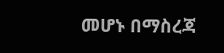መሆኑ በማስረጃ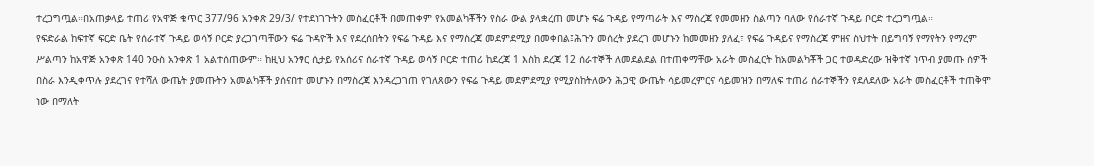ተረጋግጧል።በአጠቃላይ ተጠሪ የአዋጅ ቁጥር 377/96 አንቀጽ 29/3/ የተደነገጉትን መስፈርቶች በመጠቀም የአመልካቾችን የስራ ውል ያላቋረጠ መሆኑ ፍሬ ጉዳይ የማጣራት እና ማስረጃ የመመዘን ስልጣን ባለው የሰራተኛ ጉዳይ ቦርድ ተረጋግጧል።
የፍድራል ከፍተኛ ፍርድ ቤት የሰራተኛ ጉዳይ ወሳኝ ቦርድ ያረጋገጣቸውን ፍሬ ጉዳዮች እና የደረሰበትን የፍሬ ጉዳይ እና የማስረጃ መደምደሚያ በመቀበል፤ሕጉን መሰረት ያደረገ መሆኑን ከመመዘን ያለፈ፣ የፍሬ ጉዳይና የማስረጃ ምዘና ስህተት በይግባኝ የማየትን የማረም ሥልጣን ከአዋጅ አንቀጽ 140 ንዑስ አንቀጽ 1 አልተሰጠውም። ከዚህ አንፃር ሲታይ የአሰሪና ሰራተኛ ጉዳይ ወሳኝ ቦርድ ተጠሪ ከደረጃ 1 እስከ ደረጃ 12 ሰራተኞች ለመደልደል በተጠቀማቸው አራት መስፈርት ከአመልካቾች ጋር ተወዳድረው ዝቅተኛ ነጥብ ያመጡ ሰዎች በስራ እንዲቀጥሉ ያደረገና የተሻለ ውጤት ያመጡትን አመልካቾች ያሰናበተ መሆኑን በማስረጃ እንዳረጋገጠ የገለጸውን የፍሬ ጉዳይ መደምደሚያ የሚያስከትለውን ሕጋዊ ውጤት ሳይመረምርና ሳይመዝን በማለፍ ተጠሪ ሰራተኞችን የደለደለው አራት መስፈርቶች ተጠቅሞ ነው በማለት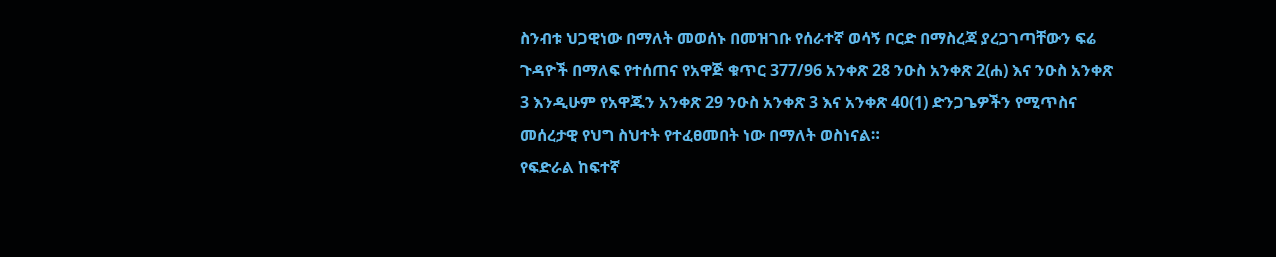ስንብቱ ህጋዊነው በማለት መወሰኑ በመዝገቡ የሰራተኛ ወሳኝ ቦርድ በማስረጃ ያረጋገጣቸውን ፍሬ ጉዳዮች በማለፍ የተሰጠና የአዋጅ ቁጥር 377/96 አንቀጽ 28 ንዑስ አንቀጽ 2(ሐ) እና ንዑስ አንቀጽ 3 እንዲሁም የአዋጁን አንቀጽ 29 ንዑስ አንቀጽ 3 እና አንቀጽ 40(1) ድንጋጌዎችን የሚጥስና መሰረታዊ የህግ ስህተት የተፈፀመበት ነው በማለት ወስነናል።
የፍድራል ከፍተኛ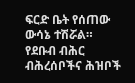ፍርድ ቤት የሰጠው ውሳኔ ተሽሯል።
የደቡብ ብሕር ብሕረሰቦችና ሕዝቦች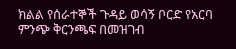ክልል የሰራተኞች ጉዳይ ወሳኝ ቦርድ የአርባ ምንጭ ቅርንጫፍ በመዝገብ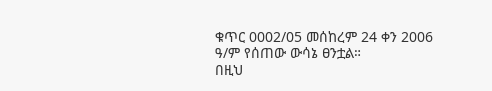ቁጥር 0002/05 መሰከረም 24 ቀን 2006 ዓ/ም የሰጠው ውሳኔ ፀንቷል።
በዚህ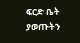ፍርድ ቤት ያወጡትን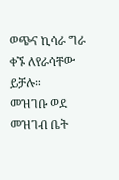ወጭና ኪሳራ ግራ ቀኙ ለየራሳቸው ይቻሉ።
መዝገቡ ወደ መዝገብ ቤት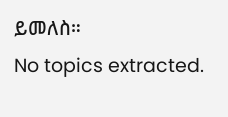ይመለስ።
No topics extracted.